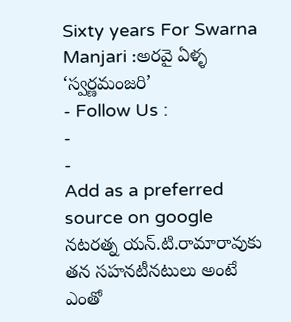Sixty years For Swarna Manjari :అరవై ఏళ్ళ ‘స్వర్ణమంజరి’
- Follow Us :
-
-
Add as a preferred
source on google
నటరత్న యన్.టి.రామారావుకు తన సహనటీనటులు అంటే ఎంతో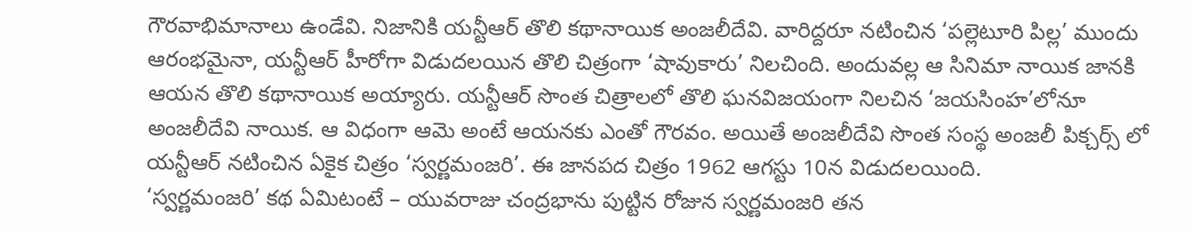గౌరవాభిమానాలు ఉండేవి. నిజానికి యన్టీఆర్ తొలి కథానాయిక అంజలీదేవి. వారిద్దరూ నటించిన ‘పల్లెటూరి పిల్ల’ ముందు ఆరంభమైనా, యన్టీఆర్ హీరోగా విడుదలయిన తొలి చిత్రంగా ‘షావుకారు’ నిలచింది. అందువల్ల ఆ సినిమా నాయిక జానకి ఆయన తొలి కథానాయిక అయ్యారు. యన్టీఆర్ సొంత చిత్రాలలో తొలి ఘనవిజయంగా నిలచిన ‘జయసింహ’లోనూ అంజలీదేవి నాయిక. ఆ విధంగా ఆమె అంటే ఆయనకు ఎంతో గౌరవం. అయితే అంజలీదేవి సొంత సంస్థ అంజలీ పిక్చర్స్ లో యన్టీఆర్ నటించిన ఏకైక చిత్రం ‘స్వర్ణమంజరి’. ఈ జానపద చిత్రం 1962 ఆగస్టు 10న విడుదలయింది.
‘స్వర్ణమంజరి’ కథ ఏమిటంటే – యువరాజు చంద్రభాను పుట్టిన రోజున స్వర్ణమంజరి తన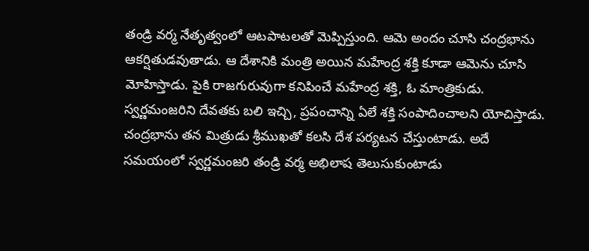తండ్రి వర్మ నేతృత్వంలో ఆటపాటలతో మెప్పిస్తుంది. ఆమె అందం చూసి చంద్రభాను ఆకర్షితుడవుతాడు. ఆ దేశానికి మంత్రి అయిన మహేంద్ర శక్తి కూడా ఆమెను చూసి మోహిస్తాడు. పైకి రాజగురువుగా కనిపించే మహేంద్ర శక్తి, ఓ మాంత్రికుడు. స్వర్ణమంజరిని దేవతకు బలి ఇచ్చి, ప్రపంచాన్ని ఏలే శక్తి సంపాదించాలని యోచిస్తాడు. చంద్రభాను తన మిత్రుడు శ్రీముఖతో కలసి దేశ పర్యటన చేస్తుంటాడు. అదే సమయంలో స్వర్ణమంజరి తండ్రి వర్మ అభిలాష తెలుసుకుంటాడు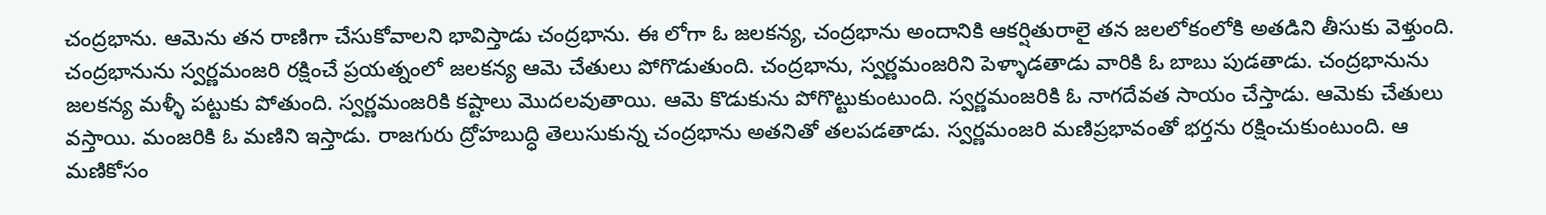చంద్రభాను. ఆమెను తన రాణిగా చేసుకోవాలని భావిస్తాడు చంద్రభాను. ఈ లోగా ఓ జలకన్య, చంద్రభాను అందానికి ఆకర్షితురాలై తన జలలోకంలోకి అతడిని తీసుకు వెళ్తుంది. చంద్రభానును స్వర్ణమంజరి రక్షించే ప్రయత్నంలో జలకన్య ఆమె చేతులు పోగొడుతుంది. చంద్రభాను, స్వర్ణమంజరిని పెళ్ళాడతాడు వారికి ఓ బాబు పుడతాడు. చంద్రభానును జలకన్య మళ్ళీ పట్టుకు పోతుంది. స్వర్ణమంజరికి కష్టాలు మొదలవుతాయి. ఆమె కొడుకును పోగొట్టుకుంటుంది. స్వర్ణమంజరికి ఓ నాగదేవత సాయం చేస్తాడు. ఆమెకు చేతులు వస్తాయి. మంజరికి ఓ మణిని ఇస్తాడు. రాజగురు ద్రోహబుద్ధి తెలుసుకున్న చంద్రభాను అతనితో తలపడతాడు. స్వర్ణమంజరి మణిప్రభావంతో భర్తను రక్షించుకుంటుంది. ఆ మణికోసం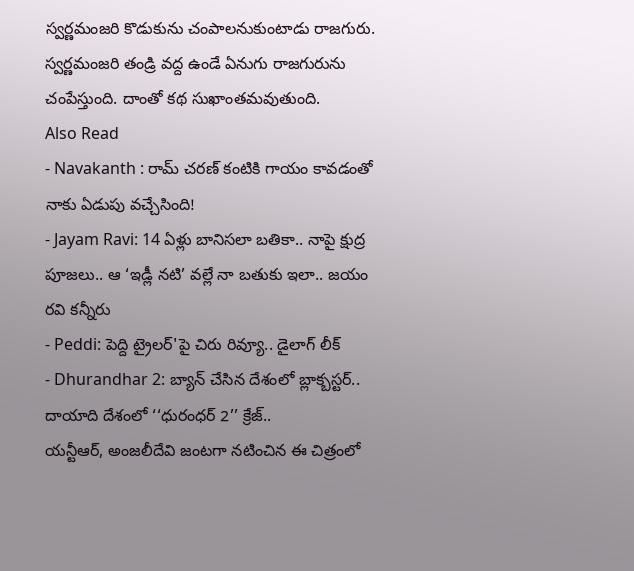స్వర్ణమంజరి కొడుకును చంపాలనుకుంటాడు రాజగురు. స్వర్ణమంజరి తండ్రి వద్ద ఉండే ఏనుగు రాజగురును చంపేస్తుంది. దాంతో కథ సుఖాంతమవుతుంది.
Also Read
- Navakanth : రామ్ చరణ్ కంటికి గాయం కావడంతో నాకు ఏడుపు వచ్చేసింది!
- Jayam Ravi: 14 ఏళ్లు బానిసలా బతికా.. నాపై క్షుద్ర పూజలు.. ఆ ‘ఇడ్లీ నటి’ వల్లే నా బతుకు ఇలా.. జయం రవి కన్నీరు
- Peddi: పెద్ది ట్రైలర్'పై చిరు రివ్యూ.. డైలాగ్ లీక్
- Dhurandhar 2: బ్యాన్ చేసిన దేశంలో బ్లాక్బస్టర్.. దాయాది దేశంలో ‘‘ధురంధర్ 2’’ క్రేజ్..
యన్టీఆర్, అంజలీదేవి జంటగా నటించిన ఈ చిత్రంలో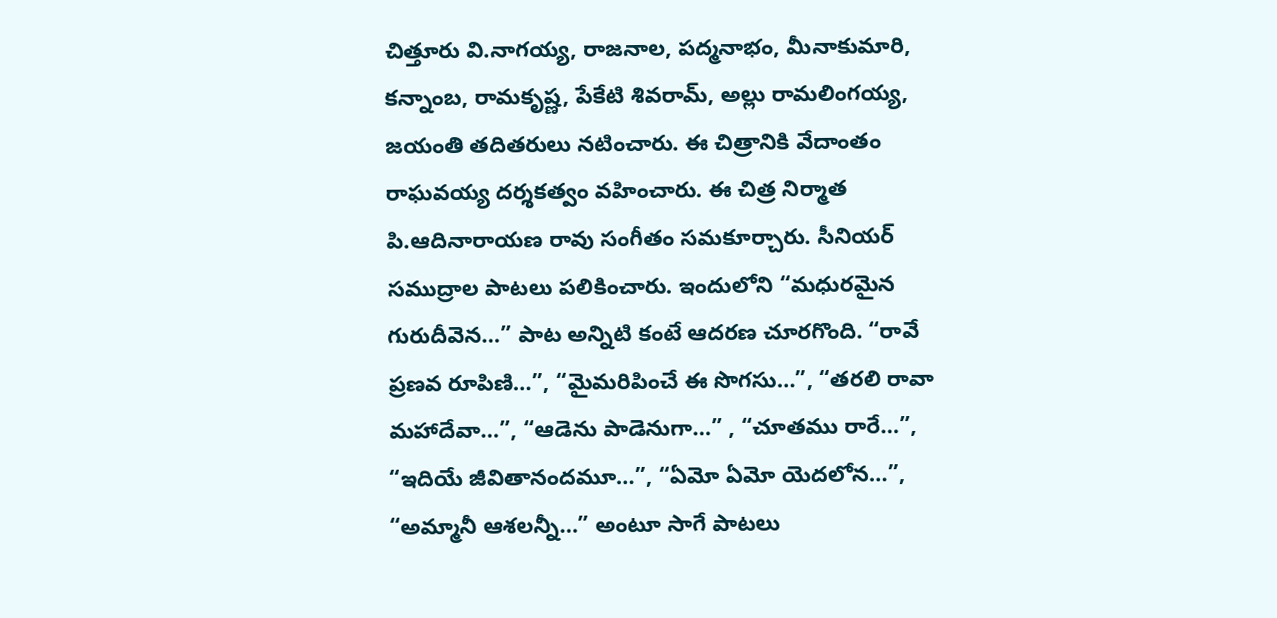చిత్తూరు వి.నాగయ్య, రాజనాల, పద్మనాభం, మీనాకుమారి, కన్నాంబ, రామకృష్ణ, పేకేటి శివరామ్, అల్లు రామలింగయ్య, జయంతి తదితరులు నటించారు. ఈ చిత్రానికి వేదాంతం రాఘవయ్య దర్శకత్వం వహించారు. ఈ చిత్ర నిర్మాత పి.ఆదినారాయణ రావు సంగీతం సమకూర్చారు. సీనియర్ సముద్రాల పాటలు పలికించారు. ఇందులోని “మధురమైన గురుదీవెన…” పాట అన్నిటి కంటే ఆదరణ చూరగొంది. “రావే ప్రణవ రూపిణి…”, “మైమరిపించే ఈ సొగసు…”, “తరలి రావా మహాదేవా…”, “ఆడెను పాడెనుగా…” , “చూతము రారే…”, “ఇదియే జీవితానందమూ…”, “ఏమో ఏమో యెదలోన…”, “అమ్మానీ ఆశలన్నీ…” అంటూ సాగే పాటలు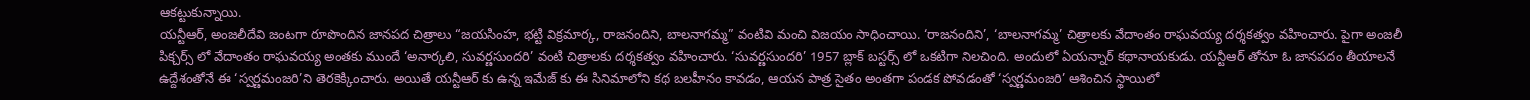ఆకట్టుకున్నాయి.
యన్టీఆర్, అంజలీదేవి జంటగా రూపొందిన జానపద చిత్రాలు “జయసింహ, భట్టి విక్రమార్క, రాజనందిని, బాలనాగమ్మ” వంటివి మంచి విజయం సాధించాయి. ‘రాజనందిని’, ‘బాలనాగమ్మ’ చిత్రాలకు వేదాంతం రాఘవయ్య దర్శకత్వం వహించారు. పైగా అంజలీ పిక్చర్స్ లో వేదాంతం రాఘవయ్య అంతకు ముందే ‘అనార్కలి, సువర్ణసుందరి’ వంటి చిత్రాలకు దర్శకత్వం వహించారు. ‘సువర్ణసుందరి’ 1957 బ్లాక్ బస్టర్స్ లో ఒకటిగా నిలచింది. అందులో ఏయన్నార్ కథానాయకుడు. యన్టీఆర్ తోనూ ఓ జానపదం తీయాలనే ఉద్దేశంతోనే ఈ ‘స్వర్ణమంజరి’ని తెరకెక్కించారు. అయితే యన్టీఆర్ కు ఉన్న ఇమేజ్ కు ఈ సినిమాలోని కథ బలహీనం కావడం, ఆయన పాత్ర సైతం అంతగా పండక పోవడంతో ‘స్వర్ణమంజరి’ ఆశించిన స్థాయిలో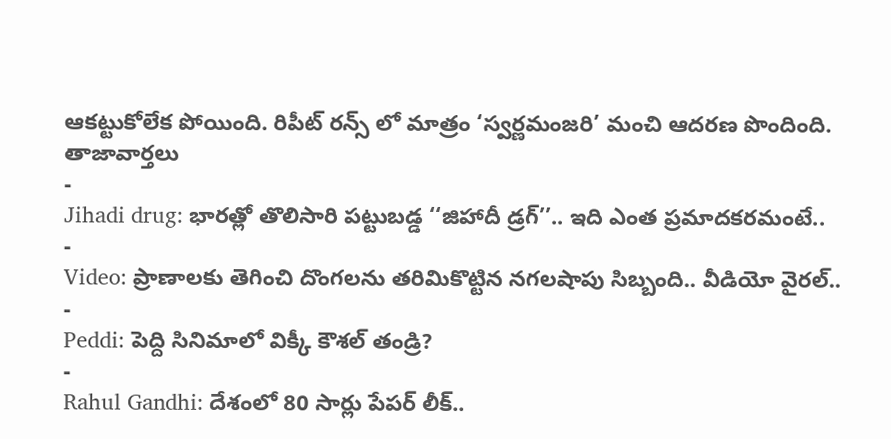ఆకట్టుకోలేక పోయింది. రిపీట్ రన్స్ లో మాత్రం ‘స్వర్ణమంజరి’ మంచి ఆదరణ పొందింది.
తాజావార్తలు
-
Jihadi drug: భారత్లో తొలిసారి పట్టుబడ్డ ‘‘జిహాదీ డ్రగ్’’.. ఇది ఎంత ప్రమాదకరమంటే..
-
Video: ప్రాణాలకు తెగించి దొంగలను తరిమికొట్టిన నగలషాపు సిబ్బంది.. వీడియో వైరల్..
-
Peddi: పెద్ది సినిమాలో విక్కీ కౌశల్ తండ్రి?
-
Rahul Gandhi: దేశంలో 80 సార్లు పేపర్ లీక్..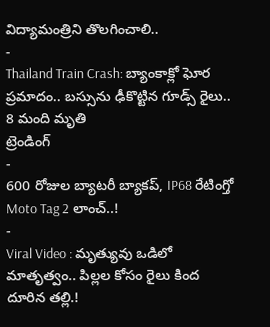విద్యామంత్రిని తొలగించాలి..
-
Thailand Train Crash: బ్యాంకాక్లో ఘోర ప్రమాదం.. బస్సును ఢీకొట్టిన గూడ్స్ రైలు.. 8 మంది మృతి
ట్రెండింగ్
-
600 రోజుల బ్యాటరీ బ్యాకప్, IP68 రేటింగ్తో Moto Tag 2 లాంచ్..!
-
Viral Video : మృత్యువు ఒడిలో మాతృత్వం.. పిల్లల కోసం రైలు కింద దూరిన తల్లి.!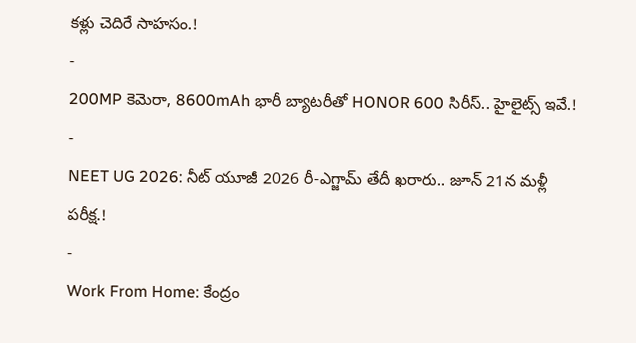కళ్లు చెదిరే సాహసం.!
-
200MP కెమెరా, 8600mAh భారీ బ్యాటరీతో HONOR 600 సిరీస్.. హైలైట్స్ ఇవే.!
-
NEET UG 2026: నీట్ యూజీ 2026 రీ-ఎగ్జామ్ తేదీ ఖరారు.. జూన్ 21న మళ్లీ పరీక్ష.!
-
Work From Home: కేంద్రం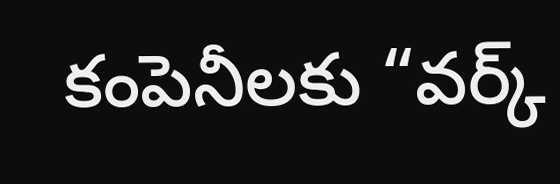కంపెనీలకు “వర్క్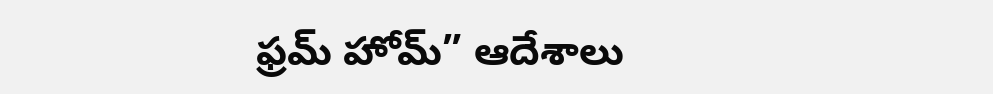ఫ్రమ్ హోమ్” ఆదేశాలు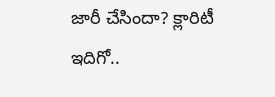జారీ చేసిందా? క్లారిటీ ఇదిగో..